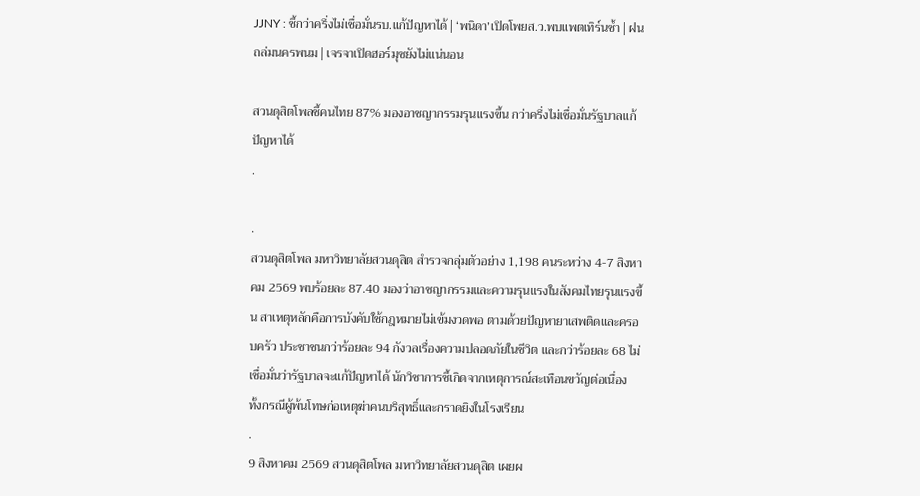JJNY : ชี้กว่าครึ่งไม่เชื่อมั่นรบ.แก้ปัญหาได้│‘พนิดา’เปิดโพยส.ว.พบแพตเทิร์นซ้ำ│ฝนถล่มนครพนม│เจรจาเปิดฮอร์มุซยังไม่แน่นอน

สวนดุสิตโพลชี้คนไทย 87% มองอาชญากรรมรุนแรงขึ้น กว่าครึ่งไม่เชื่อมั่นรัฐบาลแก้ปัญหาได้
.

.
สวนดุสิตโพล มหาวิทยาลัยสวนดุสิต สำรวจกลุ่มตัวอย่าง 1,198 คนระหว่าง 4-7 สิงหาคม 2569 พบร้อยละ 87.40 มองว่าอาชญากรรมและความรุนแรงในสังคมไทยรุนแรงขึ้น สาเหตุหลักคือการบังคับใช้กฎหมายไม่เข้มงวดพอ ตามด้วยปัญหายาเสพติดและครอบครัว ประชาชนกว่าร้อยละ 94 กังวลเรื่องความปลอดภัยในชีวิต และกว่าร้อยละ 68 ไม่เชื่อมั่นว่ารัฐบาลจะแก้ปัญหาได้ นักวิชาการชี้เกิดจากเหตุการณ์สะเทือนขวัญต่อเนื่อง ทั้งกรณีผู้พ้นโทษก่อเหตุฆ่าคนบริสุทธิ์และกราดยิงในโรงเรียน
.
9 สิงหาคม 2569 สวนดุสิตโพล มหาวิทยาลัยสวนดุสิต เผยผ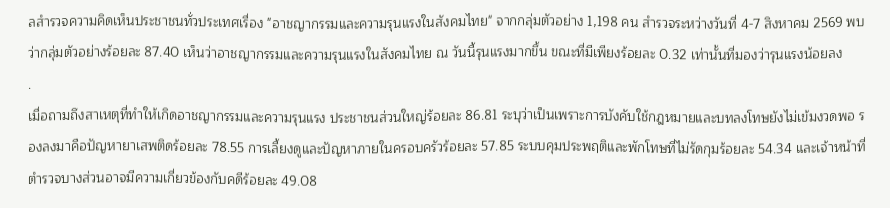ลสำรวจความคิดเห็นประชาชนทั่วประเทศเรื่อง "อาชญากรรมและความรุนแรงในสังคมไทย" จากกลุ่มตัวอย่าง 1,198 คน สำรวจระหว่างวันที่ 4-7 สิงหาคม 2569 พบว่ากลุ่มตัวอย่างร้อยละ 87.40 เห็นว่าอาชญากรรมและความรุนแรงในสังคมไทย ณ วันนี้รุนแรงมากขึ้น ขณะที่มีเพียงร้อยละ 0.32 เท่านั้นที่มองว่ารุนแรงน้อยลง
.
เมื่อถามถึงสาเหตุที่ทำให้เกิดอาชญากรรมและความรุนแรง ประชาชนส่วนใหญ่ร้อยละ 86.81 ระบุว่าเป็นเพราะการบังคับใช้กฎหมายและบทลงโทษยังไม่เข้มงวดพอ รองลงมาคือปัญหายาเสพติดร้อยละ 78.55 การเลี้ยงดูและปัญหาภายในครอบครัวร้อยละ 57.85 ระบบคุมประพฤติและพักโทษที่ไม่รัดกุมร้อยละ 54.34 และเจ้าหน้าที่ตำรวจบางส่วนอาจมีความเกี่ยวข้องกับคดีร้อยละ 49.08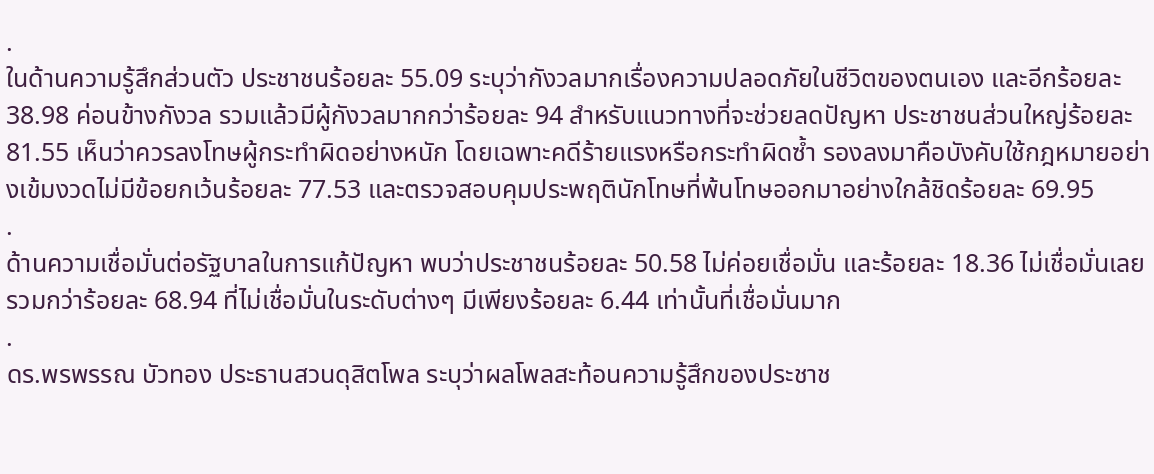.
ในด้านความรู้สึกส่วนตัว ประชาชนร้อยละ 55.09 ระบุว่ากังวลมากเรื่องความปลอดภัยในชีวิตของตนเอง และอีกร้อยละ 38.98 ค่อนข้างกังวล รวมแล้วมีผู้กังวลมากกว่าร้อยละ 94 สำหรับแนวทางที่จะช่วยลดปัญหา ประชาชนส่วนใหญ่ร้อยละ 81.55 เห็นว่าควรลงโทษผู้กระทำผิดอย่างหนัก โดยเฉพาะคดีร้ายแรงหรือกระทำผิดซ้ำ รองลงมาคือบังคับใช้กฎหมายอย่างเข้มงวดไม่มีข้อยกเว้นร้อยละ 77.53 และตรวจสอบคุมประพฤตินักโทษที่พ้นโทษออกมาอย่างใกล้ชิดร้อยละ 69.95
.
ด้านความเชื่อมั่นต่อรัฐบาลในการแก้ปัญหา พบว่าประชาชนร้อยละ 50.58 ไม่ค่อยเชื่อมั่น และร้อยละ 18.36 ไม่เชื่อมั่นเลย รวมกว่าร้อยละ 68.94 ที่ไม่เชื่อมั่นในระดับต่างๆ มีเพียงร้อยละ 6.44 เท่านั้นที่เชื่อมั่นมาก
.
ดร.พรพรรณ บัวทอง ประธานสวนดุสิตโพล ระบุว่าผลโพลสะท้อนความรู้สึกของประชาช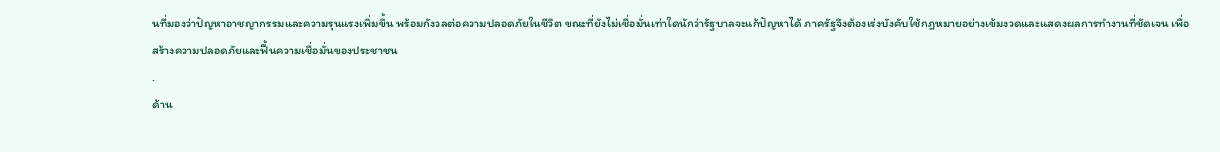นที่มองว่าปัญหาอาชญากรรมและความรุนแรงเพิ่มขึ้น พร้อมกังวลต่อความปลอดภัยในชีวิต ขณะที่ยังไม่เชื่อมั่นเท่าใดนักว่ารัฐบาลจะแก้ปัญหาได้ ภาครัฐจึงต้องเร่งบังคับใช้กฎหมายอย่างเข้มงวดและแสดงผลการทำงานที่ชัดเจน เพื่อสร้างความปลอดภัยและฟื้นความเชื่อมั่นของประชาชน
.
ด้าน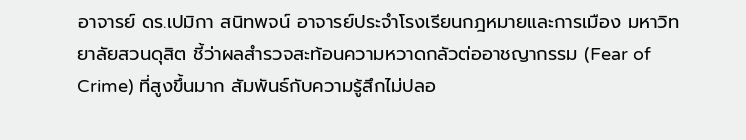อาจารย์ ดร.เปมิกา สนิทพจน์ อาจารย์ประจำโรงเรียนกฎหมายและการเมือง มหาวิทยาลัยสวนดุสิต ชี้ว่าผลสำรวจสะท้อนความหวาดกลัวต่ออาชญากรรม (Fear of Crime) ที่สูงขึ้นมาก สัมพันธ์กับความรู้สึกไม่ปลอ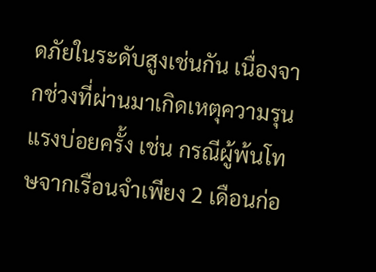ดภัยในระดับสูงเช่นกัน เนื่องจากช่วงที่ผ่านมาเกิดเหตุความรุนแรงบ่อยครั้ง เช่น กรณีผู้พ้นโทษจากเรือนจำเพียง 2 เดือนก่อ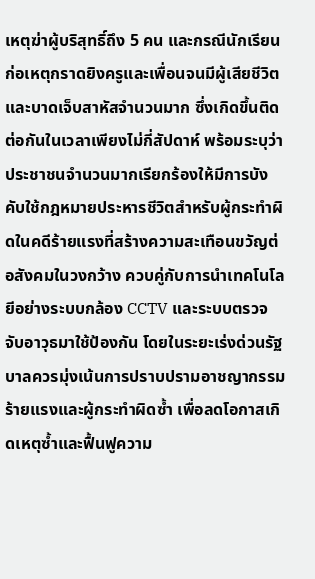เหตุฆ่าผู้บริสุทธิ์ถึง 5 คน และกรณีนักเรียนก่อเหตุกราดยิงครูและเพื่อนจนมีผู้เสียชีวิตและบาดเจ็บสาหัสจำนวนมาก ซึ่งเกิดขึ้นติดต่อกันในเวลาเพียงไม่กี่สัปดาห์ พร้อมระบุว่าประชาชนจำนวนมากเรียกร้องให้มีการบังคับใช้กฎหมายประหารชีวิตสำหรับผู้กระทำผิดในคดีร้ายแรงที่สร้างความสะเทือนขวัญต่อสังคมในวงกว้าง ควบคู่กับการนำเทคโนโลยีอย่างระบบกล้อง CCTV และระบบตรวจจับอาวุธมาใช้ป้องกัน โดยในระยะเร่งด่วนรัฐบาลควรมุ่งเน้นการปราบปรามอาชญากรรมร้ายแรงและผู้กระทำผิดซ้ำ เพื่อลดโอกาสเกิดเหตุซ้ำและฟื้นฟูความ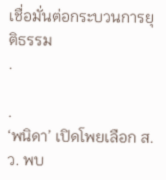เชื่อมั่นต่อกระบวนการยุติธรรม
.

.
‘พนิดา’ เปิดโพยเลือก ส.ว. พบ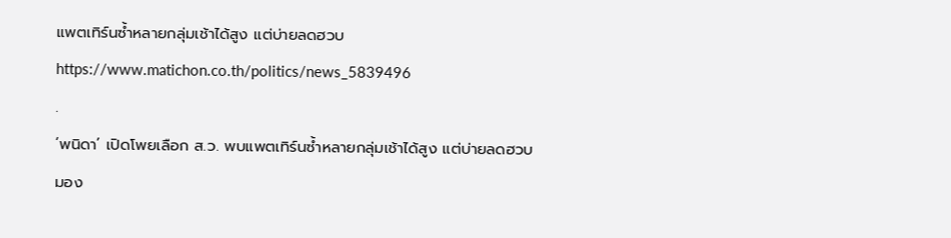แพตเทิร์นซ้ำหลายกลุ่มเช้าได้สูง แต่บ่ายลดฮวบ
https://www.matichon.co.th/politics/news_5839496
.
‘พนิดา’ เปิดโพยเลือก ส.ว. พบแพตเทิร์นซ้ำหลายกลุ่มเช้าได้สูง แต่บ่ายลดฮวบ มอง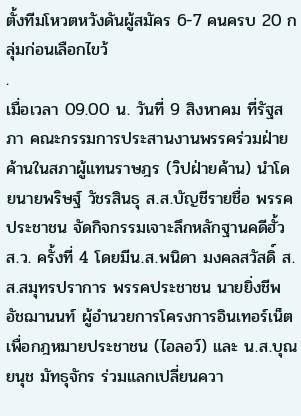ตั้งทีมโหวตหวังดันผู้สมัคร 6-7 คนครบ 20 กลุ่มก่อนเลือกไขว้
.
เมื่อเวลา 09.00 น. วันที่ 9 สิงหาคม ที่รัฐสภา คณะกรรมการประสานงานพรรคร่วมฝ่ายค้านในสภาผู้แทนราษฎร (วิปฝ่ายค้าน) นำโดยนายพริษฐ์ วัชรสินธุ ส.ส.บัญชีรายชื่อ พรรคประชาชน จัดกิจกรรมเจาะลึกหลักฐานคดีฮั้ว ส.ว. ครั้งที่ 4 โดยมีน.ส.พนิดา มงคลสวัสดิ์ ส.ส.สมุทรปราการ พรรคประชาชน นายยิ่งชีพ อัชฌานนท์ ผู้อำนวยการโครงการอินเทอร์เน็ตเพื่อกฎหมายประชาชน (ไอลอว์) และ น.ส.บุณยนุช มัทธุจักร ร่วมแลกเปลี่ยนควา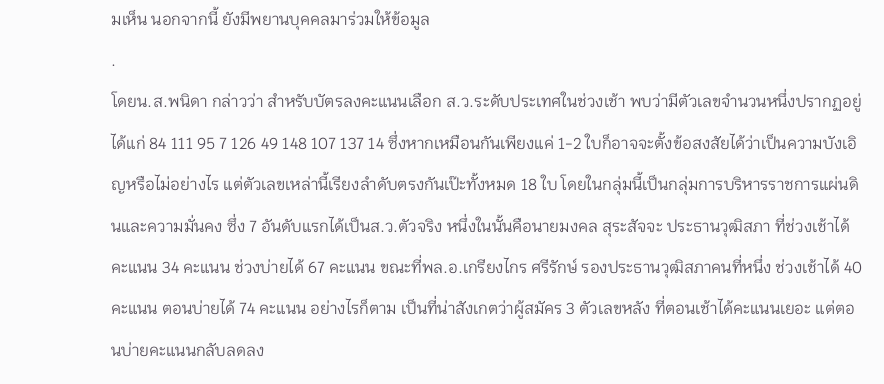มเห็น นอกจากนี้ ยังมีพยานบุคคลมาร่วมให้ข้อมูล
.
โดยน.ส.พนิดา กล่าวว่า สำหรับบัตรลงคะแนนเลือก ส.ว.ระดับประเทศในช่วงเช้า พบว่ามีตัวเลขจำนวนหนึ่งปรากฏอยู่ได้แก่ 84 111 95 7 126 49 148 107 137 14 ซึ่งหากเหมือนกันเพียงแค่ 1-2 ใบก็อาจจะตั้งข้อสงสัยได้ว่าเป็นความบังเอิญหรือไม่อย่างไร แต่ตัวเลขเหล่านี้เรียงลำดับตรงกันเป๊ะทั้งหมด 18 ใบ โดยในกลุ่มนี้เป็นกลุ่มการบริหารราชการแผ่นดินและความมั่นคง ซึ่ง 7 อันดับแรกได้เป็นส.ว.ตัวจริง หนึ่งในนั้นคือนายมงคล สุระสัจจะ ประธานวุฒิสภา ที่ช่วงเช้าได้คะแนน 34 คะแนน ช่วงบ่ายได้ 67 คะแนน ขณะที่พล.อ.เกรียงไกร ศรีรักษ์ รองประธานวุฒิสภาคนที่หนึ่ง ช่วงเช้าได้ 40 คะแนน ตอนบ่ายได้ 74 คะแนน อย่างไรก็ตาม เป็นที่น่าสังเกตว่าผู้สมัคร 3 ตัวเลขหลัง ที่ตอนเช้าได้คะแนนเยอะ แต่ตอนบ่ายคะแนนกลับลดลง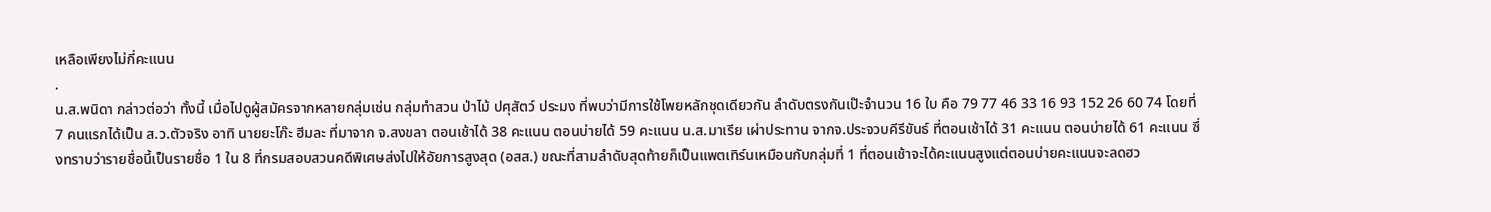เหลือเพียงไม่กี่คะแนน
.
น.ส.พนิดา กล่าวต่อว่า ทั้งนี้ เมื่อไปดูผู้สมัครจากหลายกลุ่มเช่น กลุ่มทำสวน ป่าไม้ ปศุสัตว์ ประมง ที่พบว่ามีการใช้โพยหลักชุดเดียวกัน ลำดับตรงกันเป๊ะจำนวน 16 ใบ คือ 79 77 46 33 16 93 152 26 60 74 โดยที่ 7 คนแรกได้เป็น ส.ว.ตัวจริง อาทิ นายยะโก๊ะ ฮีมละ ที่มาจาก จ.สงขลา ตอนเช้าได้ 38 คะแนน ตอนบ่ายได้ 59 คะแนน น.ส.มาเรีย เผ่าประทาน จากจ.ประจวบคีรีขันธ์ ที่ตอนเช้าได้ 31 คะแนน ตอนบ่ายได้ 61 คะแนน ซึ่งทราบว่ารายชื่อนี้เป็นรายชื่อ 1 ใน 8 ที่กรมสอบสวนคดีพิเศษส่งไปให้อัยการสูงสุด (อสส.) ขณะที่สามลำดับสุดท้ายก็เป็นแพตเทิร์นเหมือนกับกลุ่มที่ 1 ที่ตอนเช้าจะได้คะแนนสูงแต่ตอนบ่ายคะแนนจะลดฮว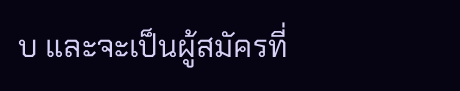บ และจะเป็นผู้สมัครที่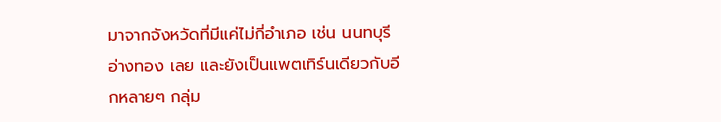มาจากจังหวัดที่มีแค่ไม่กี่อำเภอ เช่น นนทบุรี อ่างทอง เลย และยังเป็นแพตเทิร์นเดียวกับอีกหลายๆ กลุ่ม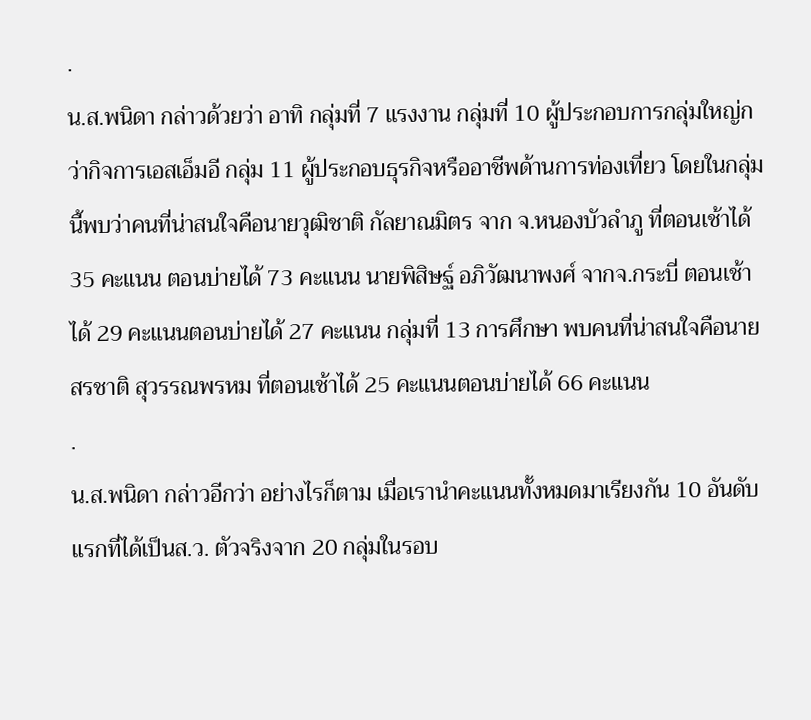.
น.ส.พนิดา กล่าวด้วยว่า อาทิ กลุ่มที่ 7 แรงงาน กลุ่มที่ 10 ผู้ประกอบการกลุ่มใหญ่กว่ากิจการเอสเอ็มอี กลุ่ม 11 ผู้ประกอบธุรกิจหรืออาชีพด้านการท่องเที่ยว โดยในกลุ่มนี้พบว่าคนที่น่าสนใจคือนายวุฒิชาติ กัลยาณมิตร จาก จ.หนองบัวลำภู ที่ตอนเช้าได้ 35 คะแนน ตอนบ่ายได้ 73 คะแนน นายพิสิษฐ์ อภิวัฒนาพงศ์ จากจ.กระบี่ ตอนเช้าได้ 29 คะแนนตอนบ่ายได้ 27 คะแนน กลุ่มที่ 13 การศึกษา พบคนที่น่าสนใจคือนายสรชาติ สุวรรณพรหม ที่ตอนเช้าได้ 25 คะแนนตอนบ่ายได้ 66 คะแนน
.
น.ส.พนิดา กล่าวอีกว่า อย่างไรก็ตาม เมื่อเรานำคะแนนทั้งหมดมาเรียงกัน 10 อันดับแรกที่ได้เป็นส.ว. ตัวจริงจาก 20 กลุ่มในรอบ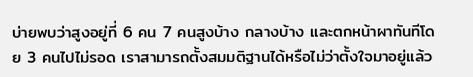บ่ายพบว่าสูงอยู่ที่ 6 คน 7 คนสูงบ้าง กลางบ้าง และตกหน้าผาทันทีโดย 3 คนไปไม่รอด เราสามารถตั้งสมมติฐานได้หรือไม่ว่าตั้งใจมาอยู่แล้ว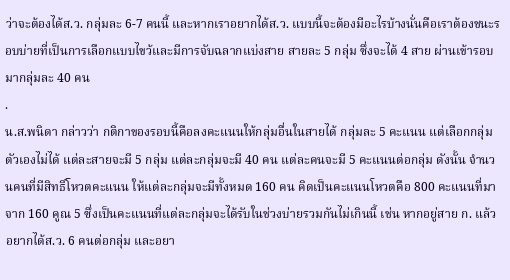ว่าจะต้องได้ส.ว. กลุ่มละ 6-7 คนนี้ และหากเราอยากได้ส.ว. แบบนี้จะต้องมีอะไรบ้างนั่นคือเราต้องชนะรอบบ่ายที่เป็นการเลือกแบบไขว้และมีการจับฉลากแบ่งสาย สายละ 5 กลุ่ม ซึ่งจะได้ 4 สาย ผ่านเข้ารอบมากลุ่มละ 40 คน
.
น.ส.พนิดา กล่าวว่า กติกาของรอบนี้คือลงคะแนนให้กลุ่มอื่นในสายได้ กลุ่มละ 5 คะแนน แต่เลือกกลุ่มตัวเองไม่ได้ แต่ละสายจะมี 5 กลุ่ม แต่ละกลุ่มจะมี 40 คน แต่ละคนจะมี 5 คะแนนต่อกลุ่ม ดังนั้น จำนวนคนที่มีสิทธิ์โหวตคะแนน ให้แต่ละกลุ่มจะมีทั้งหมด 160 คน คิดเป็นคะแนนโหวตคือ 800 คะแนนที่มาจาก 160 คูณ 5 ซึ่งเป็นคะแนนที่แต่ละกลุ่มจะได้รับในช่วงบ่ายรวมกันไม่เกินนี้ เช่น หากอยู่สาย ก. แล้วอยากได้ส.ว. 6 คนต่อกลุ่ม และอยา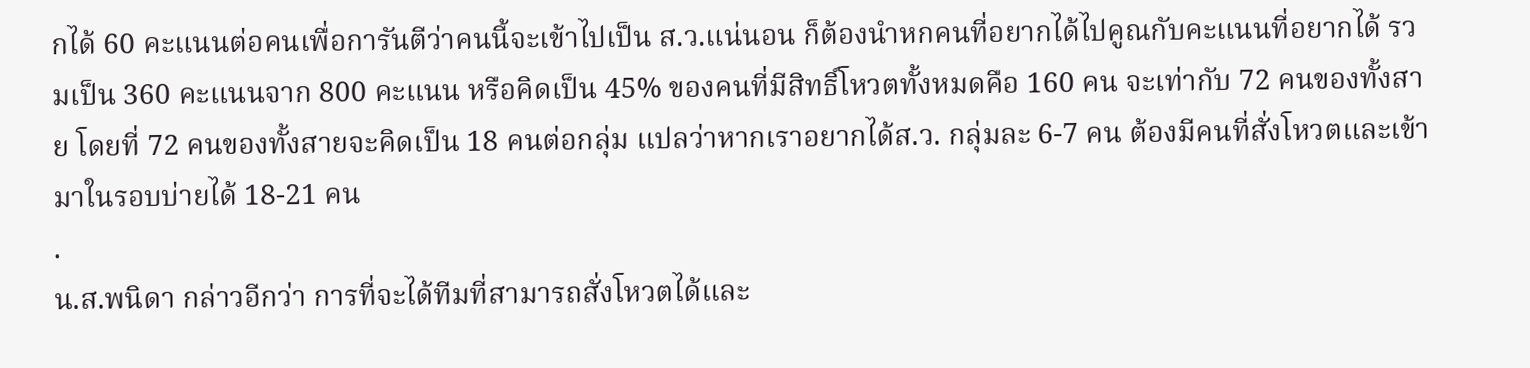กได้ 60 คะแนนต่อคนเพื่อการันตีว่าคนนี้จะเข้าไปเป็น ส.ว.แน่นอน ก็ต้องนำหกคนที่อยากได้ไปคูณกับคะแนนที่อยากได้ รวมเป็น 360 คะแนนจาก 800 คะแนน หรือคิดเป็น 45% ของคนที่มีสิทธิ์โหวตทั้งหมดคือ 160 คน จะเท่ากับ 72 คนของทั้งสาย โดยที่ 72 คนของทั้งสายจะคิดเป็น 18 คนต่อกลุ่ม แปลว่าหากเราอยากได้ส.ว. กลุ่มละ 6-7 คน ต้องมีคนที่สั่งโหวตและเข้ามาในรอบบ่ายได้ 18-21 คน
.
น.ส.พนิดา กล่าวอีกว่า การที่จะได้ทีมที่สามารถสั่งโหวตได้และ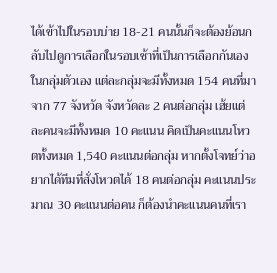ได้เข้าไปในรอบบ่าย 18-21 คนนั้นก็จะต้องย้อนกลับไปดูการเลือกในรอบเช้าที่เป็นการเลือกกันเองในกลุ่มตัวเอง แต่ละกลุ่มจะมีทั้งหมด 154 คนที่มาจาก 77 จังหวัด จังหวัดละ 2 คนต่อกลุ่ม เฮ้ยแต่ละคนจะมีทั้งหมด 10 คะแนน คิดเป็นคะแนนโหวตทั้งหมด 1,540 คะแนนต่อกลุ่ม หากตั้งโจทย์ว่าอยากได้ทีมที่สั่งโหวตได้ 18 คนต่อกลุ่ม คะแนนประมาณ 30 คะแนนต่อคน ก็ต้องนำคะแนนคนที่เรา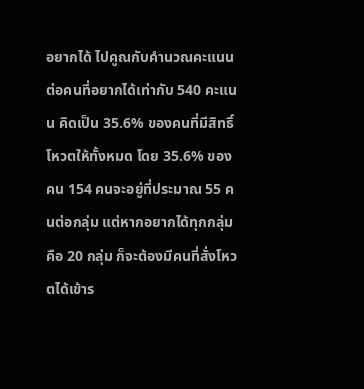อยากได้ ไปคูณกับคำนวณคะแนนต่อคนที่อยากได้เท่ากับ 540 คะแนน คิดเป็น 35.6% ของคนที่มีสิทธิ์โหวตให้ทั้งหมด โดย 35.6% ของคน 154 คนจะอยู่ที่ประมาณ 55 คนต่อกลุ่ม แต่หากอยากได้ทุกกลุ่มคือ 20 กลุ่ม ก็จะต้องมีคนที่สั่งโหวตได้เข้าร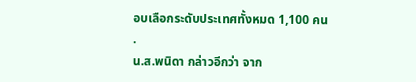อบเลือกระดับประเทศทั้งหมด 1,100 คน
.
น.ส.พนิดา กล่าวอีกว่า จาก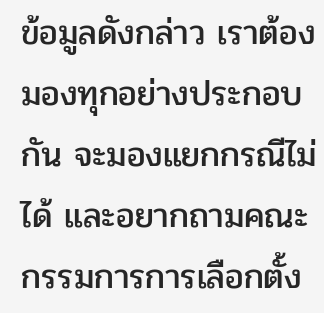ข้อมูลดังกล่าว เราต้องมองทุกอย่างประกอบกัน จะมองแยกกรณีไม่ได้ และอยากถามคณะกรรมการการเลือกตั้ง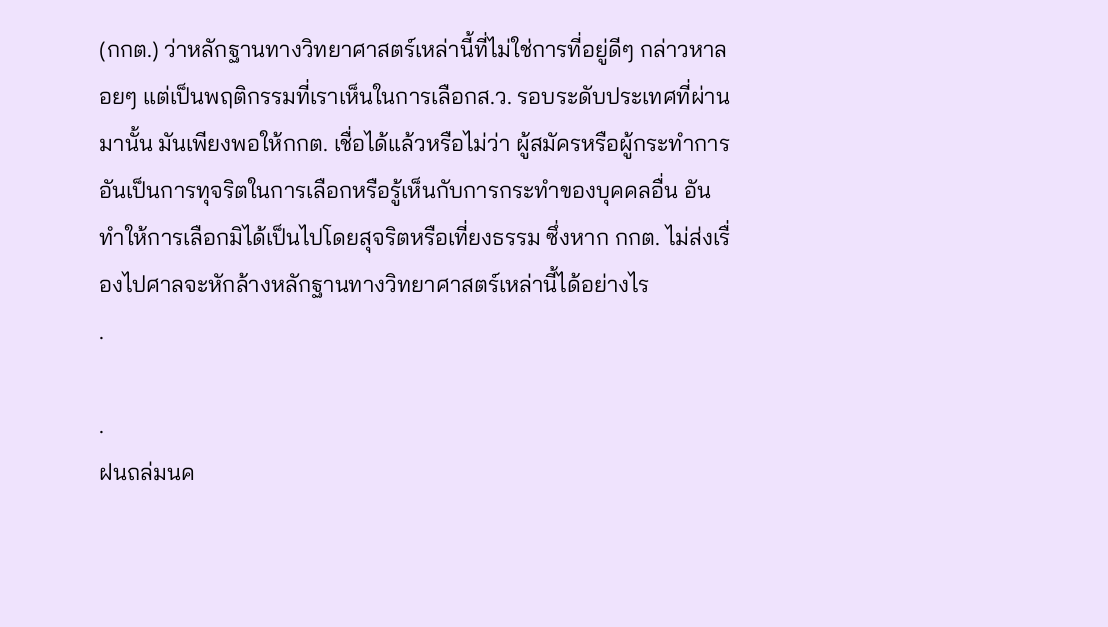(กกต.) ว่าหลักฐานทางวิทยาศาสตร์เหล่านี้ที่ไม่ใช่การที่อยู่ดีๆ กล่าวหาลอยๆ แต่เป็นพฤติกรรมที่เราเห็นในการเลือกส.ว. รอบระดับประเทศที่ผ่านมานั้น มันเพียงพอให้กกต. เชื่อได้แล้วหรือไม่ว่า ผู้สมัครหรือผู้กระทำการอันเป็นการทุจริตในการเลือกหรือรู้เห็นกับการกระทำของบุคคลอื่น อันทำให้การเลือกมิได้เป็นไปโดยสุจริตหรือเที่ยงธรรม ซึ่งหาก กกต. ไม่ส่งเรื่องไปศาลจะหักล้างหลักฐานทางวิทยาศาสตร์เหล่านี้ได้อย่างไร
.

.
ฝนถล่มนค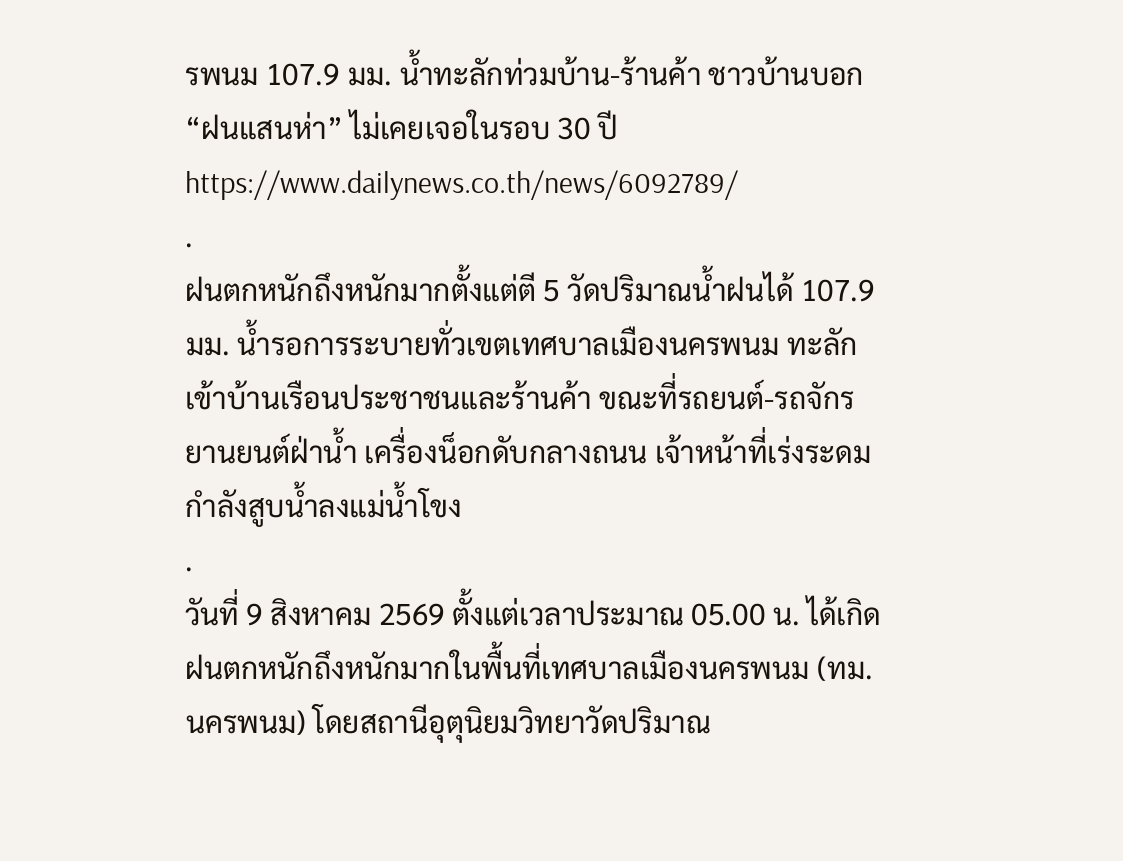รพนม 107.9 มม. น้ำทะลักท่วมบ้าน-ร้านค้า ชาวบ้านบอก “ฝนแสนห่า” ไม่เคยเจอในรอบ 30 ปี
https://www.dailynews.co.th/news/6092789/
.
ฝนตกหนักถึงหนักมากตั้งแต่ตี 5 วัดปริมาณน้ำฝนได้ 107.9 มม. น้ำรอการระบายทั่วเขตเทศบาลเมืองนครพนม ทะลักเข้าบ้านเรือนประชาชนและร้านค้า ขณะที่รถยนต์-รถจักรยานยนต์ฝ่าน้ำ เครื่องน็อกดับกลางถนน เจ้าหน้าที่เร่งระดมกำลังสูบน้ำลงแม่น้ำโขง
.
วันที่ 9 สิงหาคม 2569 ตั้งแต่เวลาประมาณ 05.00 น. ได้เกิดฝนตกหนักถึงหนักมากในพื้นที่เทศบาลเมืองนครพนม (ทม.นครพนม) โดยสถานีอุตุนิยมวิทยาวัดปริมาณ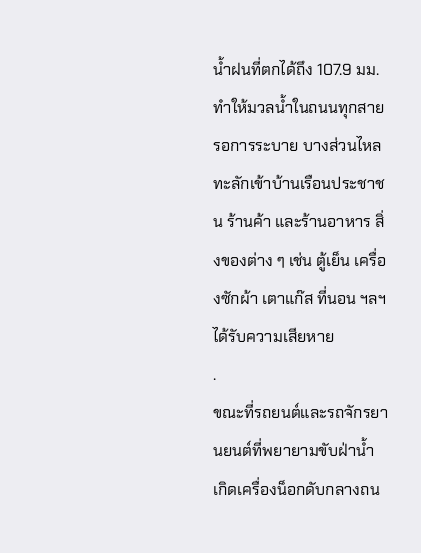น้ำฝนที่ตกได้ถึง 107.9 มม. ทำให้มวลน้ำในถนนทุกสายรอการระบาย บางส่วนไหลทะลักเข้าบ้านเรือนประชาชน ร้านค้า และร้านอาหาร สิ่งของต่าง ๆ เช่น ตู้เย็น เครื่องซักผ้า เตาแก๊ส ที่นอน ฯลฯ ได้รับความเสียหาย
.
ขณะที่รถยนต์และรถจักรยานยนต์ที่พยายามขับฝ่าน้ำ เกิดเครื่องน็อกดับกลางถน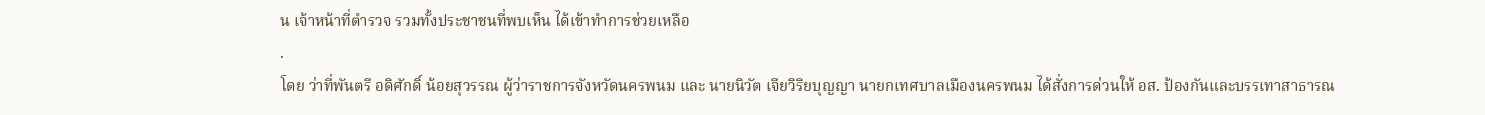น เจ้าหน้าที่ตำรวจ รวมทั้งประชาชนที่พบเห็น ได้เข้าทำการช่วยเหลือ
.
โดย ว่าที่พันตรี อดิศักดิ์ น้อยสุวรรณ ผู้ว่าราชการจังหวัดนครพนม และ นายนิวัต เจียวิริยบุญญา นายกเทศบาลเมืองนครพนม ได้สั่งการด่วนให้ อส. ป้องกันและบรรเทาสาธารณ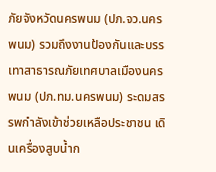ภัยจังหวัดนครพนม (ปภ.จว.นครพนม) รวมถึงงานป้องกันและบรรเทาสาธารณภัยเทศบาลเมืองนครพนม (ปภ.ทม.นครพนม) ระดมสรรพกำลังเข้าช่วยเหลือประชาชน เดินเครื่องสูบน้ำก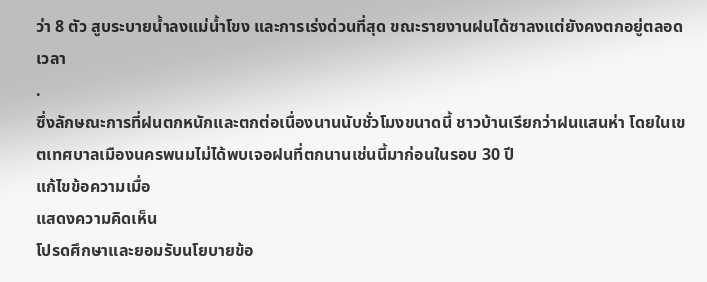ว่า 8 ตัว สูบระบายน้ำลงแม่น้ำโขง และการเร่งด่วนที่สุด ขณะรายงานฝนได้ซาลงแต่ยังคงตกอยู่ตลอดเวลา
.
ซึ่งลักษณะการที่ฝนตกหนักและตกต่อเนื่องนานนับชั่วโมงขนาดนี้ ชาวบ้านเรียกว่าฝนแสนห่า โดยในเขตเทศบาลเมืองนครพนมไม่ได้พบเจอฝนที่ตกนานเช่นนี้มาก่อนในรอบ 30 ปี
แก้ไขข้อความเมื่อ
แสดงความคิดเห็น
โปรดศึกษาและยอมรับนโยบายข้อ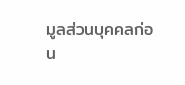มูลส่วนบุคคลก่อน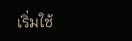เริ่มใช้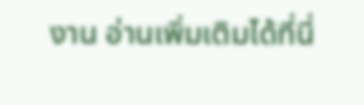งาน อ่านเพิ่มเติมได้ที่นี่